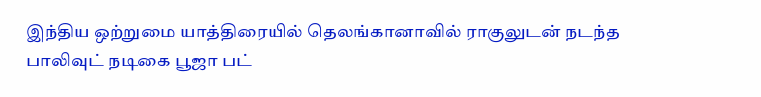இந்திய ஒற்றுமை யாத்திரையில் தெலங்கானாவில் ராகுலுடன் நடந்த பாலிவுட் நடிகை பூஜா பட்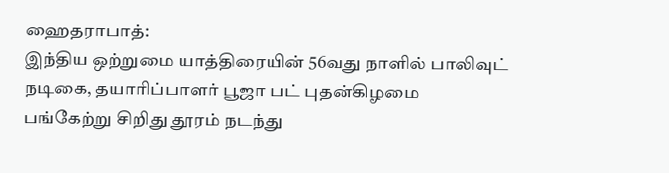ஹைதராபாத்:
இந்திய ஒற்றுமை யாத்திரையின் 56வது நாளில் பாலிவுட் நடிகை, தயாரிப்பாளர் பூஜா பட் புதன்கிழமை பங்கேற்று சிறிது தூரம் நடந்து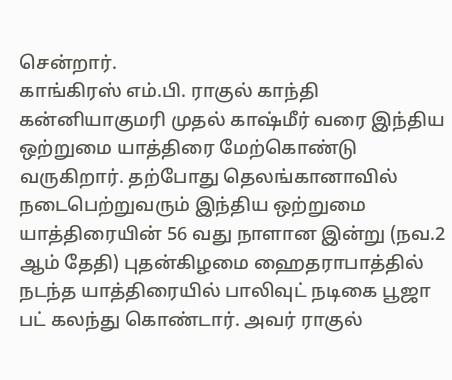சென்றார்.
காங்கிரஸ் எம்.பி. ராகுல் காந்தி கன்னியாகுமரி முதல் காஷ்மீர் வரை இந்திய ஒற்றுமை யாத்திரை மேற்கொண்டு வருகிறார். தற்போது தெலங்கானாவில் நடைபெற்றுவரும் இந்திய ஒற்றுமை யாத்திரையின் 56 வது நாளான இன்று (நவ.2 ஆம் தேதி) புதன்கிழமை ஹைதராபாத்தில் நடந்த யாத்திரையில் பாலிவுட் நடிகை பூஜா பட் கலந்து கொண்டார். அவர் ராகுல்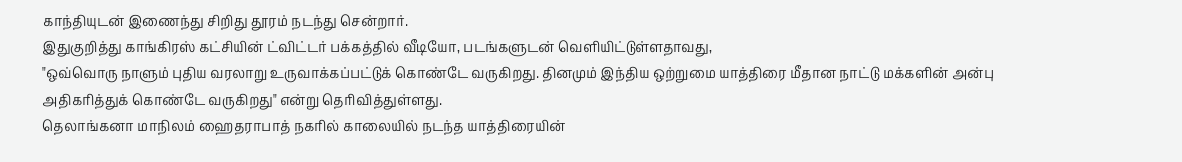காந்தியுடன் இணைந்து சிறிது தூரம் நடந்து சென்றார்.
இதுகுறித்து காங்கிரஸ் கட்சியின் ட்விட்டர் பக்கத்தில் வீடியோ, படங்களுடன் வெளியிட்டுள்ளதாவது,
"ஒவ்வொரு நாளும் புதிய வரலாறு உருவாக்கப்பட்டுக் கொண்டே வருகிறது. தினமும் இந்திய ஒற்றுமை யாத்திரை மீதான நாட்டு மக்களின் அன்பு அதிகரித்துக் கொண்டே வருகிறது" என்று தெரிவித்துள்ளது.
தெலாங்கனா மாநிலம் ஹைதராபாத் நகரில் காலையில் நடந்த யாத்திரையின்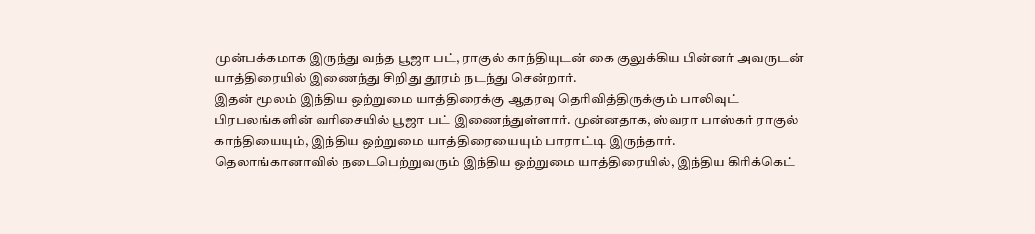முன்பக்கமாக இருந்து வந்த பூஜா பட், ராகுல் காந்தியுடன் கை குலுக்கிய பின்னர் அவருடன் யாத்திரையில் இணைந்து சிறிது தூரம் நடந்து சென்றார்.
இதன் மூலம் இந்திய ஒற்றுமை யாத்திரைக்கு ஆதரவு தெரிவித்திருக்கும் பாலிவுட் பிரபலங்களின் வரிசையில் பூஜா பட் இணைந்துள்ளார். முன்னதாக, ஸ்வரா பாஸ்கர் ராகுல் காந்தியையும், இந்திய ஒற்றுமை யாத்திரையையும் பாராட்டி இருந்தார்.
தெலாங்கானாவில் நடைபெற்றுவரும் இந்திய ஒற்றுமை யாத்திரையில், இந்திய கிரிக்கெட்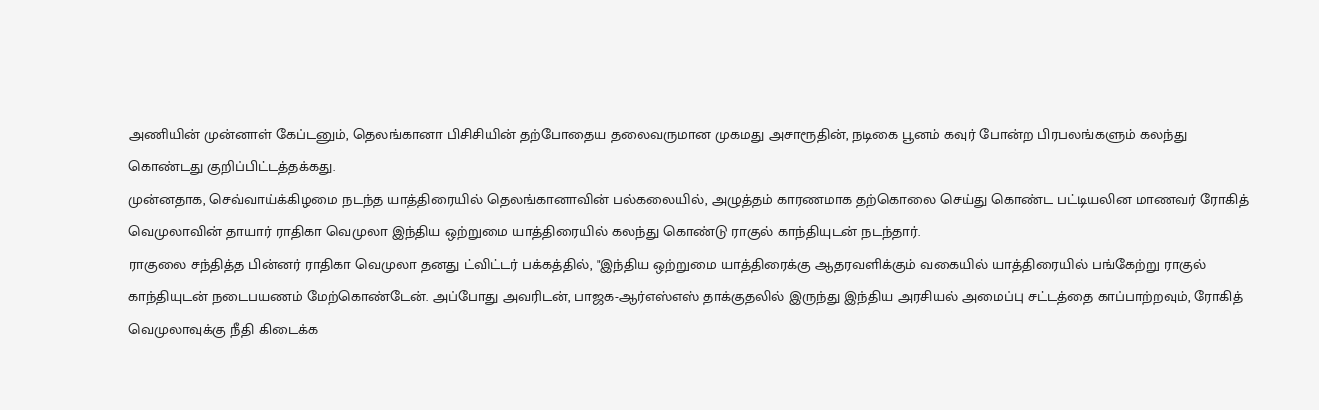அணியின் முன்னாள் கேப்டனும், தெலங்கானா பிசிசியின் தற்போதைய தலைவருமான முகமது அசாரூதின், நடிகை பூனம் கவுர் போன்ற பிரபலங்களும் கலந்து கொண்டது குறிப்பிட்டத்தக்கது.
முன்னதாக, செவ்வாய்க்கிழமை நடந்த யாத்திரையில் தெலங்கானாவின் பல்கலையில், அழுத்தம் காரணமாக தற்கொலை செய்து கொண்ட பட்டியலின மாணவர் ரோகித் வெமுலாவின் தாயார் ராதிகா வெமுலா இந்திய ஒற்றுமை யாத்திரையில் கலந்து கொண்டு ராகுல் காந்தியுடன் நடந்தார்.
ராகுலை சந்தித்த பின்னர் ராதிகா வெமுலா தனது ட்விட்டர் பக்கத்தில், "இந்திய ஒற்றுமை யாத்திரைக்கு ஆதரவளிக்கும் வகையில் யாத்திரையில் பங்கேற்று ராகுல் காந்தியுடன் நடைபயணம் மேற்கொண்டேன். அப்போது அவரிடன், பாஜக-ஆர்எஸ்எஸ் தாக்குதலில் இருந்து இந்திய அரசியல் அமைப்பு சட்டத்தை காப்பாற்றவும், ரோகித் வெமுலாவுக்கு நீதி கிடைக்க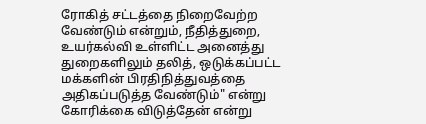ரோகித் சட்டத்தை நிறைவேற்ற வேண்டும் என்றும், நீதித்துறை, உயர்கல்வி உள்ளிட்ட அனைத்து துறைகளிலும் தலித், ஒடுக்கப்பட்ட மக்களின் பிரதிநித்துவத்தை அதிகப்படுத்த வேண்டும்" என்று கோரிக்கை விடுத்தேன் என்று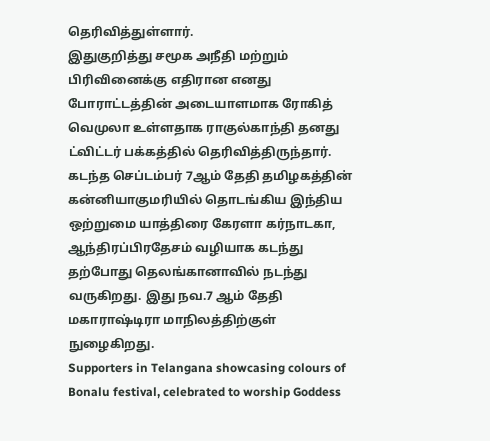தெரிவித்துள்ளார்.
இதுகுறித்து சமூக அநீதி மற்றும் பிரிவினைக்கு எதிரான எனது போராட்டத்தின் அடையாளமாக ரோகித் வெமுலா உள்ளதாக ராகுல்காந்தி தனது ட்விட்டர் பக்கத்தில் தெரிவித்திருந்தார்.
கடந்த செப்டம்பர் 7ஆம் தேதி தமிழகத்தின் கன்னியாகுமரியில் தொடங்கிய இந்திய ஒற்றுமை யாத்திரை கேரளா கர்நாடகா, ஆந்திரப்பிரதேசம் வழியாக கடந்து தற்போது தெலங்கானாவில் நடந்து வருகிறது. இது நவ.7 ஆம் தேதி மகாராஷ்டிரா மாநிலத்திற்குள் நுழைகிறது.
Supporters in Telangana showcasing colours of Bonalu festival, celebrated to worship Goddess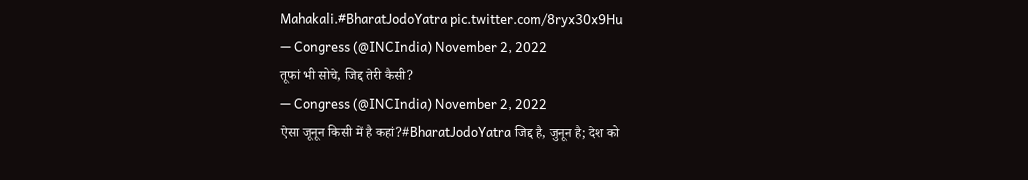Mahakali.#BharatJodoYatra pic.twitter.com/8ryx30x9Hu
— Congress (@INCIndia) November 2, 2022
तूफां भी सोचे, जिद्द तेरी कैसी?
— Congress (@INCIndia) November 2, 2022
ऐसा जूनून किसी में है कहां?#BharatJodoYatra जिद्द है, जुनून है; देश को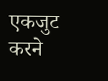एकजुट करने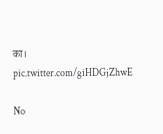का। pic.twitter.com/giHDGjZhwE

No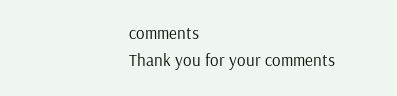comments
Thank you for your comments